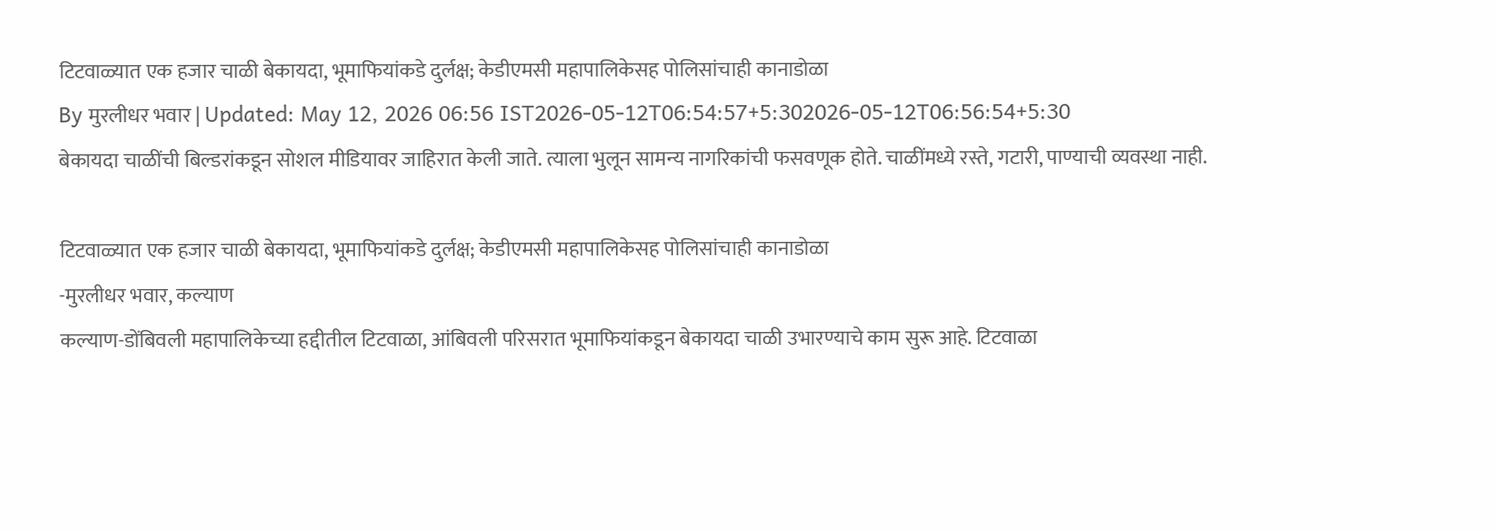टिटवाळ्यात एक हजार चाळी बेकायदा, भूमाफियांकडे दुर्लक्ष; केडीएमसी महापालिकेसह पोलिसांचाही कानाडोळा
By मुरलीधर भवार | Updated: May 12, 2026 06:56 IST2026-05-12T06:54:57+5:302026-05-12T06:56:54+5:30
बेकायदा चाळींची बिल्डरांकडून सोशल मीडियावर जाहिरात केली जाते. त्याला भुलून सामन्य नागरिकांची फसवणूक होते. चाळींमध्ये रस्ते, गटारी, पाण्याची व्यवस्था नाही.

टिटवाळ्यात एक हजार चाळी बेकायदा, भूमाफियांकडे दुर्लक्ष; केडीएमसी महापालिकेसह पोलिसांचाही कानाडोळा
-मुरलीधर भवार, कल्याण
कल्याण-डोंबिवली महापालिकेच्या हद्दीतील टिटवाळा, आंबिवली परिसरात भूमाफियांकडून बेकायदा चाळी उभारण्याचे काम सुरू आहे. टिटवाळा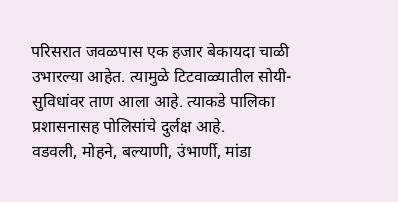परिसरात जवळपास एक हजार बेकायदा चाळी उभारल्या आहेत. त्यामुळे टिटवाळ्यातील सोयी-सुविधांवर ताण आला आहे. त्याकडे पालिका प्रशासनासह पोलिसांचे दुर्लक्ष आहे.
वडवली, मोहने, बल्याणी, उंभार्णी, मांडा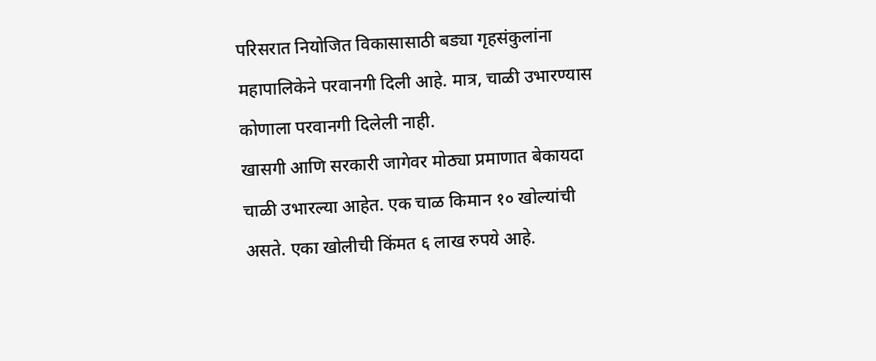परिसरात नियोजित विकासासाठी बड्या गृहसंकुलांना महापालिकेने परवानगी दिली आहे. मात्र, चाळी उभारण्यास कोणाला परवानगी दिलेली नाही.
खासगी आणि सरकारी जागेवर मोठ्या प्रमाणात बेकायदा चाळी उभारल्या आहेत. एक चाळ किमान १० खोल्यांची असते. एका खोलीची किंमत ६ लाख रुपये आहे.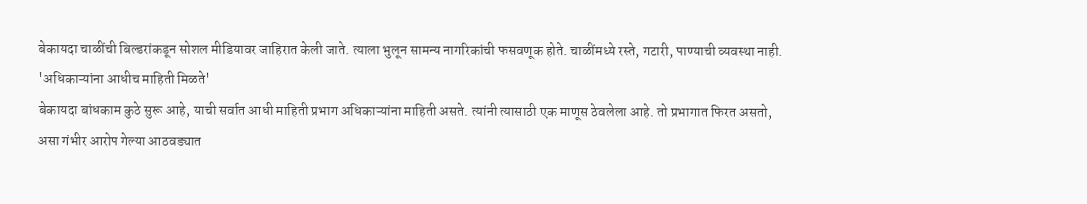बेकायदा चाळींची बिल्डरांकडून सोशल मीडियावर जाहिरात केली जाते. त्याला भुलून सामन्य नागरिकांची फसवणूक होते. चाळींमध्ये रस्ते, गटारी, पाण्याची व्यवस्था नाही.
'अधिकाऱ्यांना आधीच माहिती मिळते'
बेकायदा बांधकाम कुठे सुरू आहे, याची सर्वात आधी माहिती प्रभाग अधिकाऱ्यांना माहिती असते. त्यांनी त्यासाठी एक माणूस ठेवलेला आहे. तो प्रभागात फिरत असतो, असा गंभीर आरोप गेल्या आठवड्यात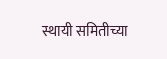स्थायी समितीच्या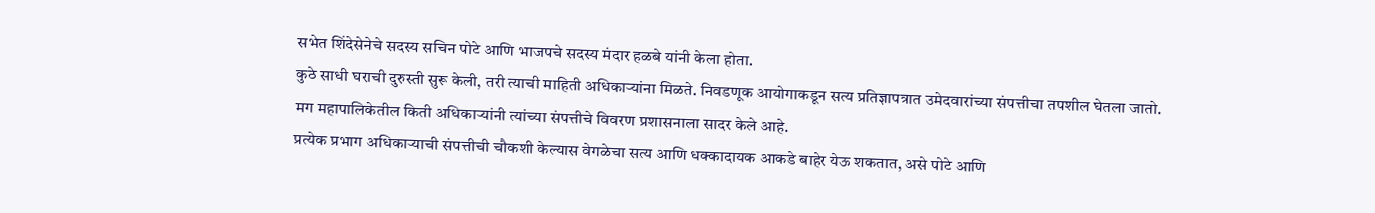सभेत शिंदेसेनेचे सदस्य सचिन पोटे आणि भाजपचे सदस्य मंदार हळबे यांनी केला होता.
कुठे साधी घराची दुरुस्ती सुरू केली, तरी त्याची माहिती अधिकाऱ्यांना मिळते. निवडणूक आयोगाकडून सत्य प्रतिज्ञापत्रात उमेदवारांच्या संपत्तीचा तपशील घेतला जातो. मग महापालिकेतील किती अधिकाऱ्यांनी त्यांच्या संपत्तीचे विवरण प्रशासनाला सादर केले आहे.
प्रत्येक प्रभाग अधिकाऱ्याची संपत्तीची चौकशी केल्यास वेगळेचा सत्य आणि धक्कादायक आकडे बाहेर येऊ शकतात, असे पोटे आणि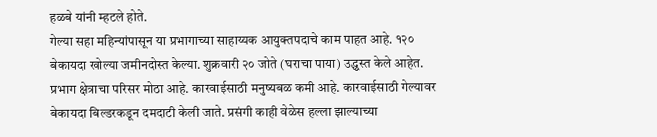हळबे यांनी म्हटले होते.
गेल्या सहा महिन्यांपासून या प्रभागाच्या साहाय्यक आयुक्तपदाचे काम पाहत आहे. १२० बेकायदा खोल्या जमीनदोस्त केल्या. शुक्रवारी २० जोते (घराचा पाया) उद्ध्वस्त केले आहेत. प्रभाग क्षेत्राचा परिसर मोठा आहे. कारवाईसाठी मनुष्यबळ कमी आहे. कारवाईसाठी गेल्यावर बेकायदा बिल्डरकडून दमदाटी केली जाते. प्रसंगी काही वेळेस हल्ला झाल्याच्या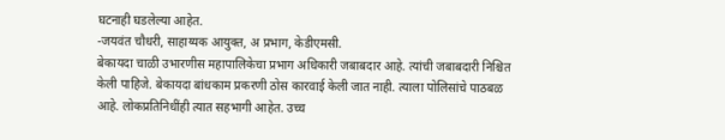घटनाही घडलेल्या आहेत.
-जयवंत चौधरी, साहाय्यक आयुक्त, अ प्रभाग, केडीएमसी.
बेकायदा चाळी उभारणीस महापालिकेचा प्रभाग अधिकारी जबाबदार आहे. त्यांची जबाबदारी निश्चित केली पाहिजे. बेकायदा बांधकाम प्रकरणी ठोस कारवाई केली जात नाही. त्याला पोलिसांचे पाठबळ आहे. लोकप्रतिनिधींही त्यात सहभागी आहेत. उच्च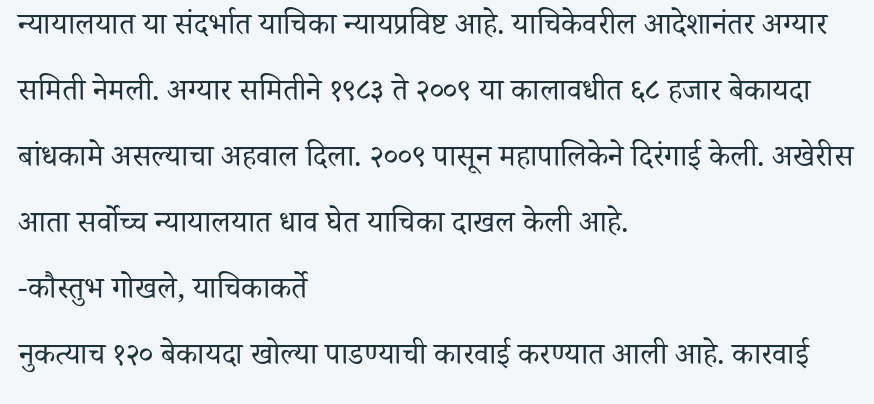न्यायालयात या संदर्भात याचिका न्यायप्रविष्ट आहे. याचिकेवरील आदेशानंतर अग्यार समिती नेमली. अग्यार समितीने १९८३ ते २००९ या कालावधीत ६८ हजार बेकायदा बांधकामे असल्याचा अहवाल दिला. २००९ पासून महापालिकेने दिरंगाई केली. अखेरीस आता सर्वोच्च न्यायालयात धाव घेत याचिका दाखल केली आहे.
-कौस्तुभ गोखले, याचिकाकर्ते
नुकत्याच १२० बेकायदा खोल्या पाडण्याची कारवाई करण्यात आली आहे. कारवाई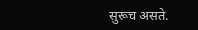सुरूच असते.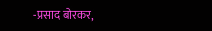-प्रसाद बोरकर,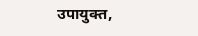उपायुक्त,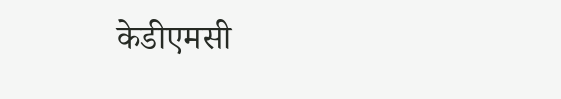केडीएमसी